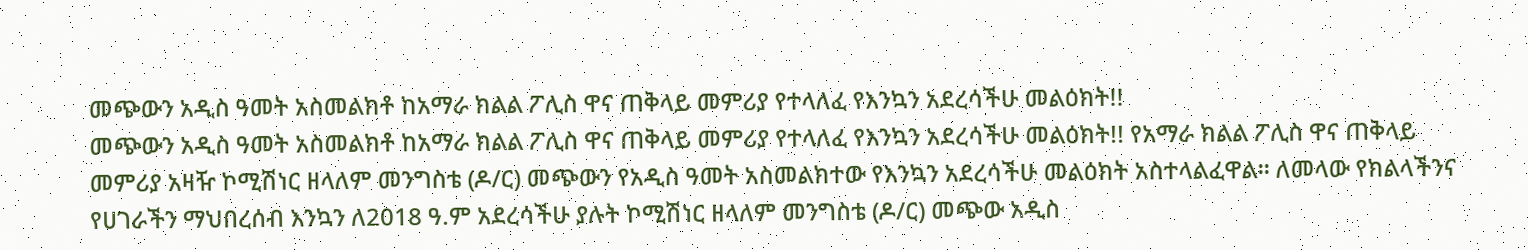መጭውን አዲስ ዓመት አስመልክቶ ከአማራ ክልል ፖሊስ ዋና ጠቅላይ መምሪያ የተላለፈ የእንኳን አደረሳችሁ መልዕክት!!
መጭውን አዲስ ዓመት አስመልክቶ ከአማራ ክልል ፖሊስ ዋና ጠቅላይ መምሪያ የተላለፈ የእንኳን አደረሳችሁ መልዕክት!! የአማራ ክልል ፖሊስ ዋና ጠቅላይ መምሪያ አዛዥ ኮሚሽነር ዘላለም መንግስቴ (ዶ/ር) መጭውን የአዲስ ዓመት አስመልክተው የእንኳን አደረሳችሁ መልዕክት አስተላልፈዋል። ለመላው የክልላችንና የሀገራችን ማህበረሰብ እንኳን ለ2018 ዓ.ም አደረሳችሁ ያሉት ኮሚሽነር ዘላለም መንግስቴ (ዶ/ር) መጭው አዲስ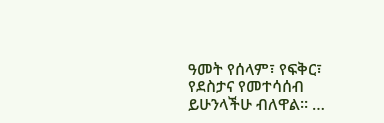ዓመት የሰላም፣ የፍቅር፣ የደስታና የመተሳሰብ ይሁንላችሁ ብለዋል። …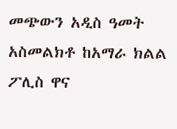መጭውን አዲስ ዓመት አስመልክቶ ከአማራ ክልል ፖሊስ ዋና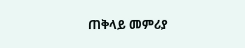ጠቅላይ መምሪያ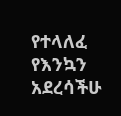የተላለፈ የእንኳን አደረሳችሁ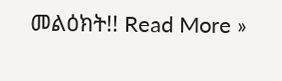መልዕክት!! Read More »